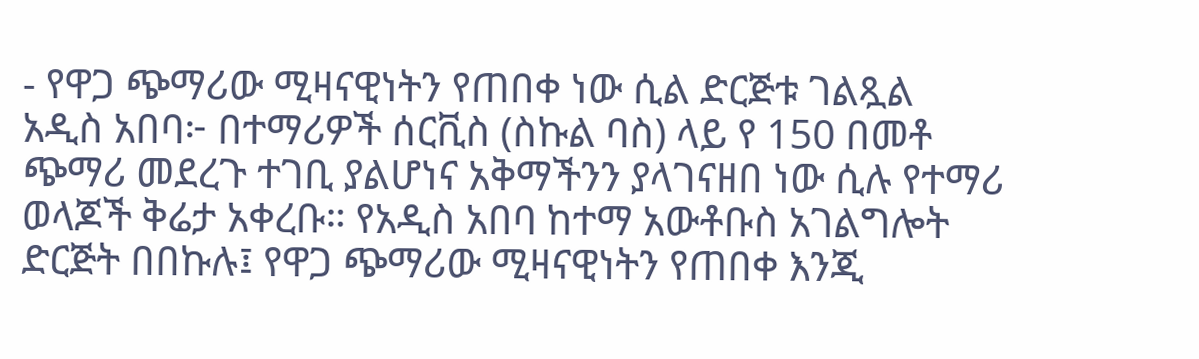- የዋጋ ጭማሪው ሚዛናዊነትን የጠበቀ ነው ሲል ድርጅቱ ገልጿል
አዲስ አበባ፦ በተማሪዎች ሰርቪስ (ስኩል ባስ) ላይ የ 150 በመቶ ጭማሪ መደረጉ ተገቢ ያልሆነና አቅማችንን ያላገናዘበ ነው ሲሉ የተማሪ ወላጆች ቅሬታ አቀረቡ። የአዲስ አበባ ከተማ አውቶቡስ አገልግሎት ድርጅት በበኩሉ፤ የዋጋ ጭማሪው ሚዛናዊነትን የጠበቀ እንጂ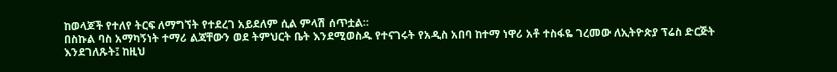ከወላጆች የተለየ ትርፍ ለማግኘት የተደረገ አይደለም ሲል ምላሽ ሰጥቷል።
በስኩል ባስ አማካኝነት ተማሪ ልጃቸውን ወደ ትምህርት ቤት እንደሚወስዱ የተናገሩት የአዲስ አበባ ከተማ ነዋሪ አቶ ተስፋዬ ገረመው ለኢትዮጵያ ፕሬስ ድርጅት እንደገለጹት፤ ከዚህ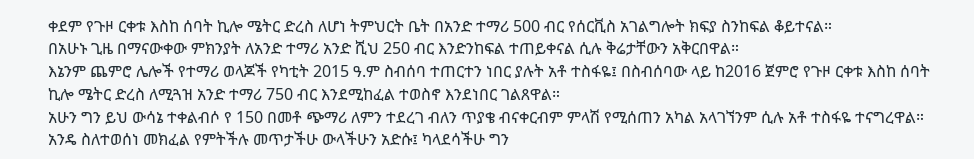ቀደም የጉዞ ርቀቱ እስከ ሰባት ኪሎ ሜትር ድረስ ለሆነ ትምህርት ቤት በአንድ ተማሪ 500 ብር የሰርቪስ አገልግሎት ክፍያ ስንከፍል ቆይተናል።
በአሁኑ ጊዜ በማናውቀው ምክንያት ለአንድ ተማሪ አንድ ሺህ 250 ብር እንድንከፍል ተጠይቀናል ሲሉ ቅሬታቸውን አቅርበዋል።
እኔንም ጨምሮ ሌሎች የተማሪ ወላጆች የካቲት 2015 ዓ.ም ስብሰባ ተጠርተን ነበር ያሉት አቶ ተስፋዬ፤ በስብሰባው ላይ ከ2016 ጀምሮ የጉዞ ርቀቱ እስከ ሰባት ኪሎ ሜትር ድረስ ለሚጓዝ አንድ ተማሪ 750 ብር እንደሚከፈል ተወስኖ እንደነበር ገልጸዋል።
አሁን ግን ይህ ውሳኔ ተቀልብሶ የ 150 በመቶ ጭማሪ ለምን ተደረገ ብለን ጥያቄ ብናቀርብም ምላሽ የሚሰጠን አካል አላገኘንም ሲሉ አቶ ተስፋዬ ተናግረዋል።
አንዴ ስለተወሰነ መክፈል የምትችሉ መጥታችሁ ውላችሁን አድሱ፤ ካላደሳችሁ ግን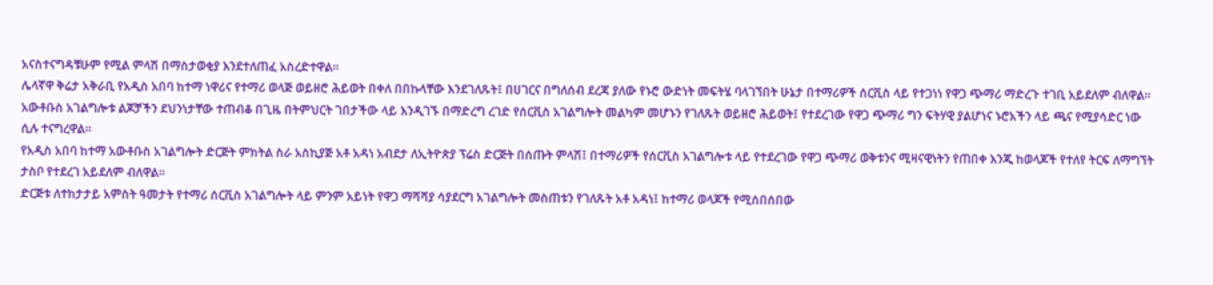አናስተናግዳቹሁም የሚል ምላሽ በማስታወቂያ እንደተለጠፈ አስረድተዋል።
ሌላኛዋ ቅሬታ አቅራቢ የአዲስ አበባ ከተማ ነዋሪና የተማሪ ወላጅ ወይዘሮ ሕይወት በቀለ በበኩላቸው እንደገለጹት፤ በሀገርና በግለሰብ ደረጃ ያለው የኑሮ ውድነት መፍትሄ ባላገኘበት ሁኔታ በተማሪዎች ሰርቪስ ላይ የተጋነነ የዋጋ ጭማሪ ማድረጉ ተገቢ አይደለም ብለዋል።
አውቶቡስ አገልግሎቱ ልጆቻችን ደህንነታቸው ተጠብቆ በጊዜ በትምህርት ገበታችው ላይ እንዲገኙ በማድረግ ረገድ የሰርቪስ አገልግሎት መልካም መሆኑን የገለጹት ወይዘሮ ሕይወት፤ የተደረገው የዋጋ ጭማሪ ግን ፍትሃዊ ያልሆነና ኑሮአችን ላይ ጫና የሚያሳድር ነው ሲሉ ተናግረዋል።
የአዲስ አበባ ከተማ አውቶቡስ አገልግሎት ድርጅት ምክትል ስራ አስኪያጅ አቶ አዳነ አብደታ ለኢትዮጵያ ፕሬስ ድርጅት በሰጡት ምላሽ፤ በተማሪዎች የሰርቪስ አገልግሎቱ ላይ የተደረገው የዋጋ ጭማሪ ወቅቱንና ሚዛናዊነትን የጠበቀ እንጂ ከወላጆች የተለየ ትርፍ ለማግኘት ታስቦ የተደረገ አይደለም ብለዋል።
ድርጅቱ ለተከታታይ አምስት ዓመታት የተማሪ ሰርቪስ አገልግሎት ላይ ምንም አይነት የዋጋ ማሻሻያ ሳያደርግ አገልግሎት መስጠቱን የገለጹት አቶ አዳነ፤ ከተማሪ ወላጆች የሚሰበሰበው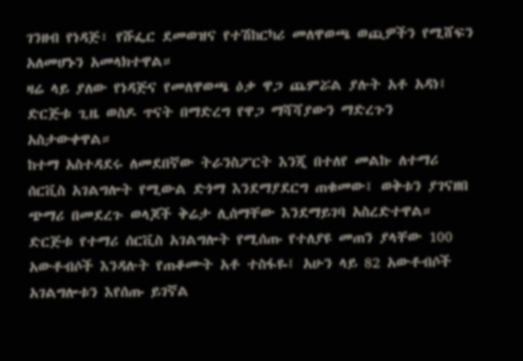ገንዘብ የነዳጅ፣ የሹፌር ደመወዝና የተሽከርካሪ መለዋወጫ ወጪዎችን የሚሸፍን አለመሆኑን አመላክተዋል።
ዛሬ ላይ ያለው የነዳጅና የመለዋወጫ ዕቃ ዋጋ ጨምሯል ያሉት አቶ አዳነ፤ ድርጅቱ ጊዜ ወስዶ ጥናት በማድረግ የዋጋ ማሻሻያውን ማድረጉን አስታውቀዋል።
ከተማ አስተዳደሩ ለመደበኛው ትራንስፖርት እንጂ በተለየ መልኩ ለተማሪ ሰርቪስ አገልግሎት የሚውል ድጎማ እንደማያደርግ ጠቁመው፤ ወቅቱን ያገናዘበ ጭማሪ በመደረጉ ወላጆች ቅሬታ ሊሰማቸው እንደማይገባ አስረድተዋል።
ድርጅቱ የተማሪ ሰርቪስ አገልግሎት የሚሰጡ የተለያዩ መጠን ያላቸው 100 አውቶብሶች እንዳሉት የጠቆሙት አቶ ተስፋዬ፤ አሁን ላይ 82 አውቶብሶች አገልግሎቱን እየሰጡ ይገኛል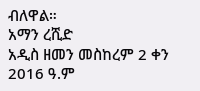ብለዋል።
አማን ረሺድ
አዲስ ዘመን መስከረም 2 ቀን 2016 ዓ.ም